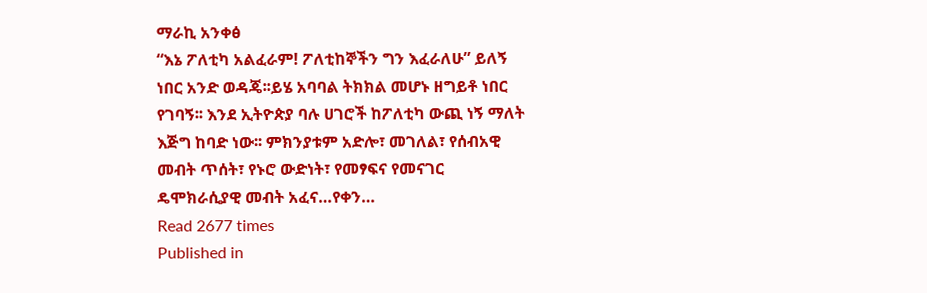ማራኪ አንቀፅ
“እኔ ፖለቲካ አልፈራም! ፖለቲከኞችን ግን እፈራለሁ” ይለኝ ነበር አንድ ወዳጄ፡፡ይሄ አባባል ትክክል መሆኑ ዘግይቶ ነበር የገባኝ፡፡ እንደ ኢትዮጵያ ባሉ ሀገሮች ከፖለቲካ ውጪ ነኝ ማለት እጅግ ከባድ ነው፡፡ ምክንያቱም አድሎ፣ መገለል፣ የሰብአዊ መብት ጥሰት፣ የኑሮ ውድነት፣ የመፃፍና የመናገር ዴሞክራሲያዊ መብት አፈና…የቀን…
Read 2677 times
Published in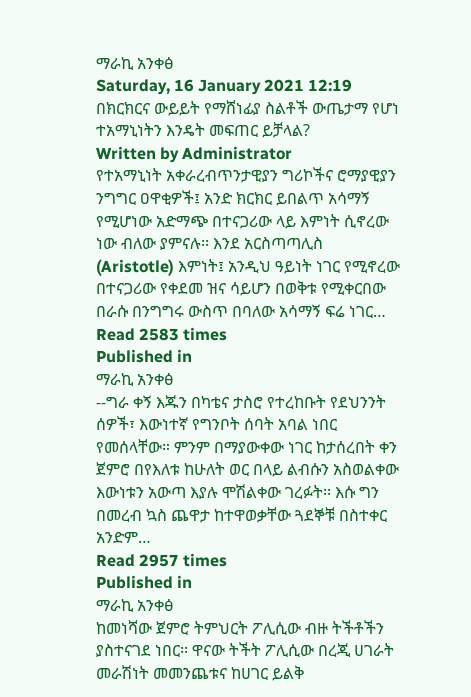ማራኪ አንቀፅ
Saturday, 16 January 2021 12:19
በክርክርና ውይይት የማሸነፊያ ስልቶች ውጤታማ የሆነ ተአማኒነትን እንዴት መፍጠር ይቻላል?
Written by Administrator
የተአማኒነት አቀራረብጥንታዊያን ግሪኮችና ሮማያዊያን ንግግር ዐዋቂዎች፤ አንድ ክርክር ይበልጥ አሳማኝ የሚሆነው አድማጭ በተናጋሪው ላይ እምነት ሲኖረው ነው ብለው ያምናሉ፡፡ እንደ አርስጣጣሊስ (Aristotle) እምነት፤ አንዲህ ዓይነት ነገር የሚኖረው በተናጋሪው የቀደመ ዝና ሳይሆን በወቅቱ የሚቀርበው በራሱ በንግግሩ ውስጥ በባለው አሳማኝ ፍሬ ነገር…
Read 2583 times
Published in
ማራኪ አንቀፅ
--ግራ ቀኝ እጁን በካቴና ታስሮ የተረከቡት የደህንንት ሰዎች፣ እውነተኛ የግንቦት ሰባት አባል ነበር የመሰላቸው። ምንም በማያውቀው ነገር ከታሰረበት ቀን ጀምሮ በየእለቱ ከሁለት ወር በላይ ልብሱን አስወልቀው እውነቱን አውጣ እያሉ ሞሽልቀው ገረፉት፡፡ እሱ ግን በመረብ ኳስ ጨዋታ ከተዋወቃቸው ጓደኞቹ በስተቀር አንድም…
Read 2957 times
Published in
ማራኪ አንቀፅ
ከመነሻው ጀምሮ ትምህርት ፖሊሲው ብዙ ትችቶችን ያስተናገደ ነበር፡፡ ዋናው ትችት ፖሊሲው በረጂ ሀገራት መራሽነት መመንጨቱና ከሀገር ይልቅ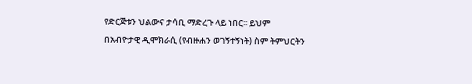የድርጅቱን ህልውና ታሳቢ ማድረጉ ላይ ነበር፡፡ ይህም በአብዮታዊ ዲሞክራሲ (የብዙሐን ወገኝተኝነት) ስም ትምህርትን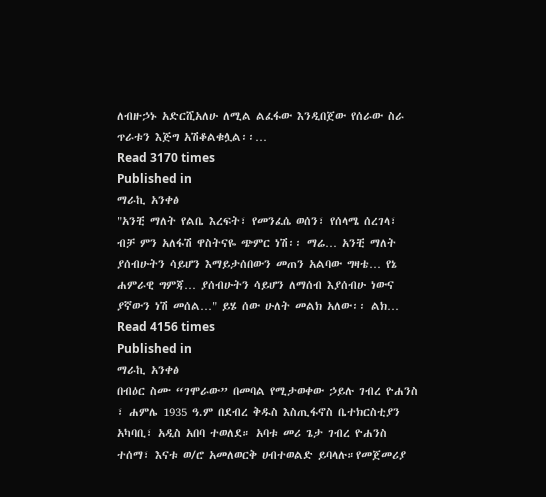ለብዙኃኑ አድርሺአለሁ ለሚል ልፈፋው እንዲበጀው የሰራው ስራ ጥራቱን እጅግ አሽቆልቁሏል፡፡…
Read 3170 times
Published in
ማራኪ አንቀፅ
"አንቺ ማለት የልቤ እረፍት፣ የመንፈሴ ወሰን፣ የሰላሜ ሰረገላ፣ ብቻ ምን አለፋሽ ዋስትናዬ ጭምር ነሽ፡፡ ማሬ… አንቺ ማለት ያሰብሁትን ሳይሆን እማይታሰበውን መጠን አልባው ግዛቴ… የኔ ሐምራዊ ግምጃ… ያሰብሁትን ሳይሆን ለማሰብ እያሰብሁ ነውና ያኛውን ነሽ መሰል…" ይሄ ሰው ሁለት መልክ አለው፡፡ ልክ…
Read 4156 times
Published in
ማራኪ አንቀፅ
በብዕር ስሙ “ገሞራው” በመባል የሚታወቀው ኃይሉ ገብረ ዮሐንስ ፣ ሐምሌ 1935 ዓ.ም በደብረ ቅዱስ እስጢፋኖስ ቤተክርስቲያን አካባቢ፣ አዲስ አበባ ተወለደ። አባቱ መሪ ጌታ ገብረ ዮሐንስ ተሰማ፣ እናቱ ወ/ሮ አመለወርቅ ሀብተወልድ ይባላሉ።የመጀመሪያ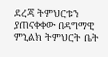ደረጃ ትምህርቱን ያጠናቀቀው በዳግማዊ ምኒልክ ትምህርት ቤት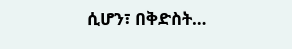ሲሆን፣ በቅድስት…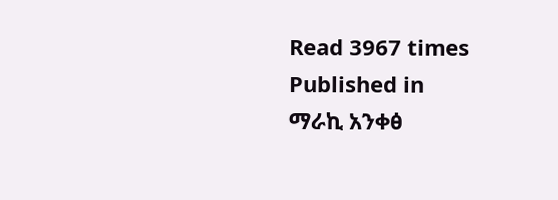Read 3967 times
Published in
ማራኪ አንቀፅ